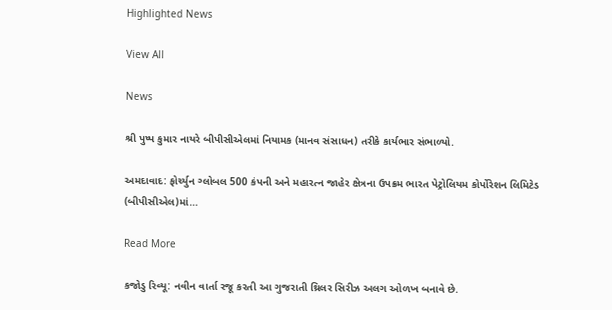Highlighted News

View All

News

શ્રી પુષ્પ કુમાર નાયરે બીપીસીએલમાં નિયામક (માનવ સંસાધન) તરીકે કાર્યભાર સંભાળ્યો.

અમદાવાદ: ફોર્ચ્યુન ગ્લોબલ 500 કંપની અને મહારત્ન જાહેર ક્ષેત્રના ઉપક્રમ ભારત પેટ્રોલિયમ કોર્પોરેશન લિમિટેડ (બીપીસીએલ)માં…

Read More

કજોડુ રિવ્યૂ: નવીન વાર્તા રજૂ કરતી આ ગુજરાતી થ્રિલર સિરીઝ અલગ ઓળખ બનાવે છે.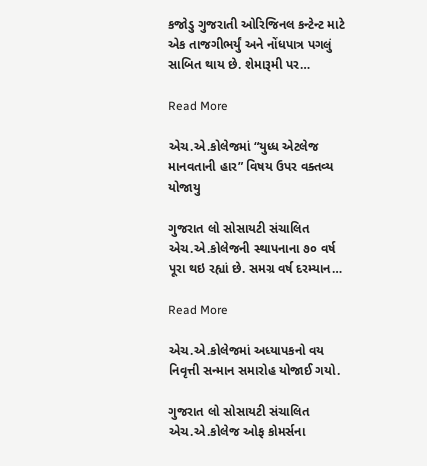કજોડુ ગુજરાતી ઓરિજિનલ કન્ટેન્ટ માટે એક તાજગીભર્યું અને નોંધપાત્ર પગલું સાબિત થાય છે. શેમારૂમી પર…

Read More

એચ.એ.કોલેજમાં “યુધ્ધ એટલેજ માનવતાની હાર” વિષય ઉપર વક્તવ્ય યોજાયુ

ગુજરાત લો સોસાયટી સંચાલિત એચ.એ.કોલેજની સ્થાપનાના ૭૦ વર્ષ પૂરા થઇ રહ્યાં છે. સમગ્ર વર્ષ દરમ્યાન…

Read More

એચ.એ.કોલેજમાં અધ્યાપકનો વય નિવૃત્તી સન્માન સમારોહ યોજાઈ ગયો.

ગુજરાત લો સોસાયટી સંચાલિત એચ.એ.કોલેજ ઓફ કોમર્સના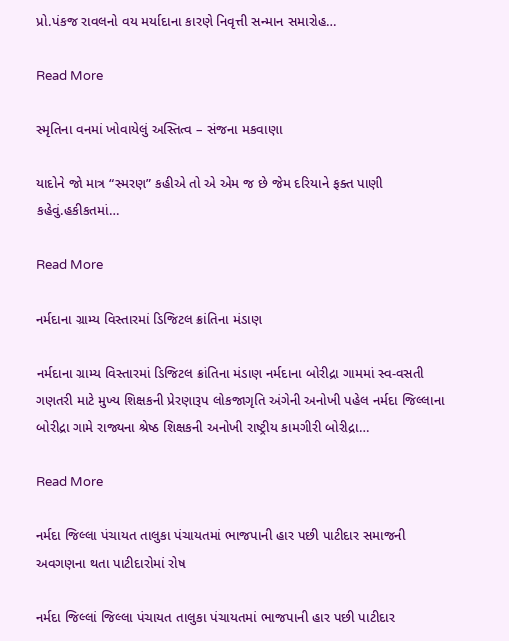પ્રો.પંકજ રાવલનો વય મર્યાદાના કારણે નિવૃત્તી સન્માન સમારોહ…

Read More

સ્મૃતિના વનમાં ખોવાયેલું અસ્તિત્વ – સંજના મકવાણા

યાદોને જો માત્ર “સ્મરણ” કહીએ તો એ એમ જ છે જેમ દરિયાને ફક્ત પાણી કહેવું.હકીકતમાં…

Read More

નર્મદાના ગ્રામ્ય વિસ્તારમાં ડિજિટલ ક્રાંતિના મંડાણ

નર્મદાના ગ્રામ્ય વિસ્તારમાં ડિજિટલ ક્રાંતિના મંડાણ નર્મદાના બોરીદ્રા ગામમાં સ્વ-વસતી ગણતરી માટે મુખ્ય શિક્ષકની પ્રેરણારૂપ લોકજાગૃતિ અંગેની અનોખી પહેલ નર્મદા જિલ્લાના બોરીદ્રા ગામે રાજ્યના શ્રેષ્ઠ શિક્ષકની અનોખી રાષ્ટ્રીય કામગીરી બોરીદ્રા…

Read More

નર્મદા જિલ્લા પંચાયત તાલુકા પંચાયતમાં ભાજપાની હાર પછી પાટીદાર સમાજની અવગણના થતા પાટીદારોમાં રોષ

નર્મદા જિલ્લાં જિલ્લા પંચાયત તાલુકા પંચાયતમાં ભાજપાની હાર પછી પાટીદાર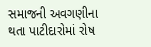સમાજની અવગણીના થતા પાટીદારોમાં રોષ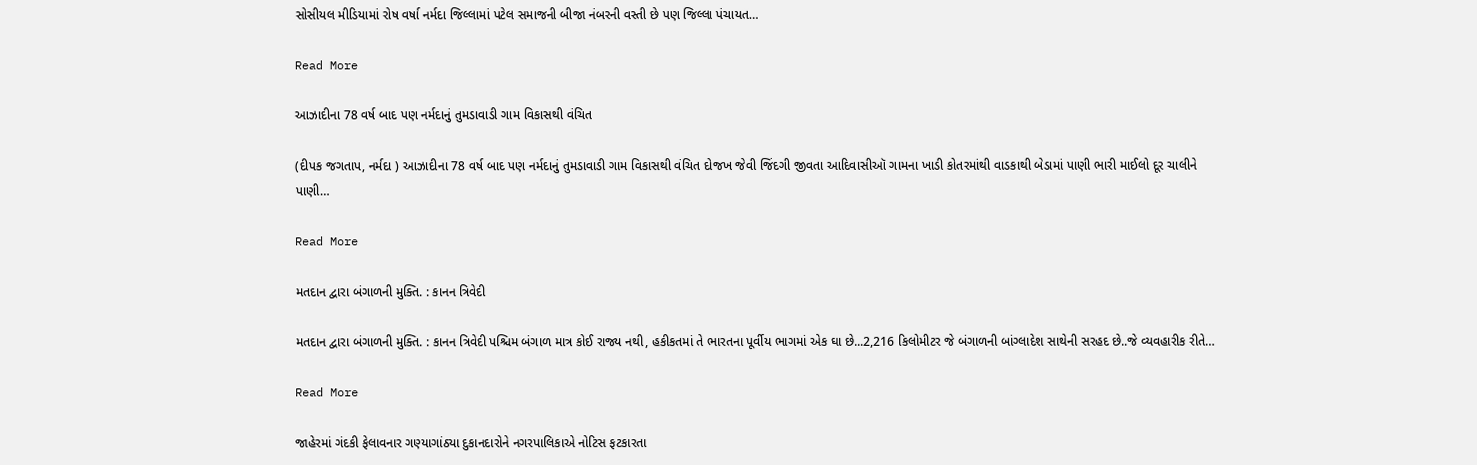સોસીયલ મીડિયામાં રોષ વર્ષા નર્મદા જિલ્લામાં પટેલ સમાજની બીજા નંબરની વસ્તી છે પણ જિલ્લા પંચાયત…

Read More

આઝાદીના 78 વર્ષ બાદ પણ નર્મદાનું તુમડાવાડી ગામ વિકાસથી વંચિત

(દીપક જગતાપ, નર્મદા ) આઝાદીના 78 વર્ષ બાદ પણ નર્મદાનું તુમડાવાડી ગામ વિકાસથી વંચિત દોજખ જેવી જિંદગી જીવતા આદિવાસીઑ ગામના ખાડી કોતરમાંથી વાડકાથી બેડામાં પાણી ભારી માઈલો દૂર ચાલીને પાણી…

Read More

મતદાન દ્વારા બંગાળની મુક્તિ. : કાનન ત્રિવેદી

મતદાન દ્વારા બંગાળની મુક્તિ. : કાનન ત્રિવેદી પશ્ચિમ બંગાળ માત્ર કોઈ રાજ્ય નથી, હકીકતમાં તે ભારતના પૂર્વીય ભાગમાં એક ઘા છે...2,216 કિલોમીટર જે બંગાળની બાંગ્લાદેશ સાથેની સરહદ છે..જે વ્યવહારીક રીતે…

Read More

જાહેરમાં ગંદકી ફેલાવનાર ગણ્યાગાંઠ્યા દુકાનદારોને નગરપાલિકાએ નોટિસ ફટકારતા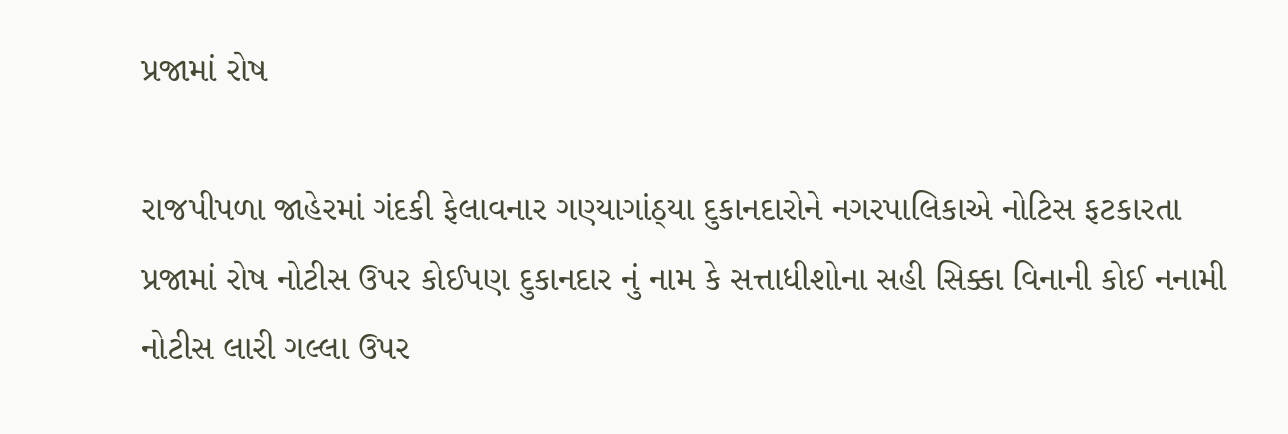પ્રજામાં રોષ

રાજપીપળા જાહેરમાં ગંદકી ફેલાવનાર ગણ્યાગાંઠ્યા દુકાનદારોને નગરપાલિકાએ નોટિસ ફટકારતા પ્રજામાં રોષ નોટીસ ઉપર કોઈપણ દુકાનદાર નું નામ કે સત્તાધીશોના સહી સિક્કા વિનાની કોઈ નનામી નોટીસ લારી ગલ્લા ઉપર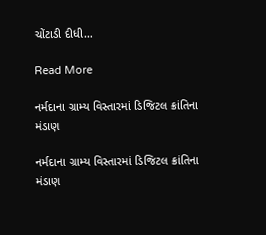ચોંટાડી દીધી…

Read More

નર્મદાના ગ્રામ્ય વિસ્તારમાં ડિજિટલ ક્રાંતિના મંડાણ

નર્મદાના ગ્રામ્ય વિસ્તારમાં ડિજિટલ ક્રાંતિના મંડાણ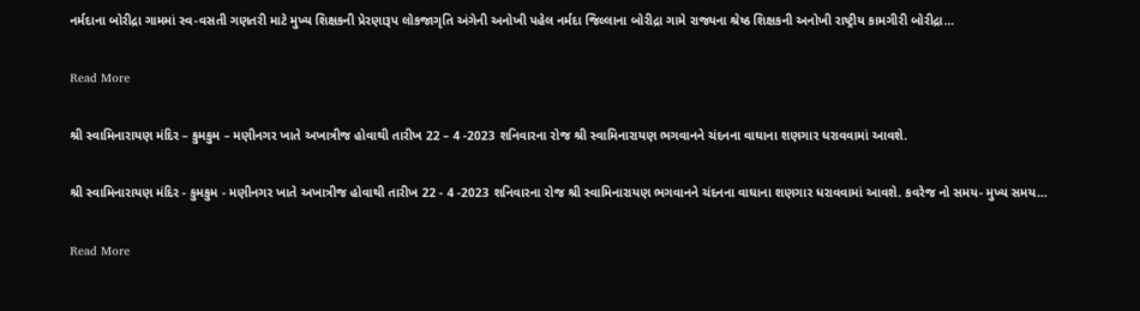નર્મદાના બોરીદ્રા ગામમાં સ્વ-વસતી ગણતરી માટે મુખ્ય શિક્ષકની પ્રેરણારૂપ લોકજાગૃતિ અંગેની અનોખી પહેલ નર્મદા જિલ્લાના બોરીદ્રા ગામે રાજ્યના શ્રેષ્ઠ શિક્ષકની અનોખી રાષ્ટ્રીય કામગીરી બોરીદ્રા…

Read More

શ્રી સ્વામિનારાયણ મંદિર – કુમકુમ – મણીનગર ખાતે અખાત્રીજ હોવાથી તારીખ 22 – 4 -2023 શનિવારના રોજ શ્રી સ્વામિનારાયણ ભગવાનને ચંદનના વાઘાના શણગાર ધરાવવામાં આવશે.

શ્રી સ્વામિનારાયણ મંદિર - કુમકુમ - મણીનગર ખાતે અખાત્રીજ હોવાથી તારીખ 22 - 4 -2023 શનિવારના રોજ શ્રી સ્વામિનારાયણ ભગવાનને ચંદનના વાઘાના શણગાર ધરાવવામાં આવશે. કવરેજ નો સમય- મુખ્ય સમય…

Read More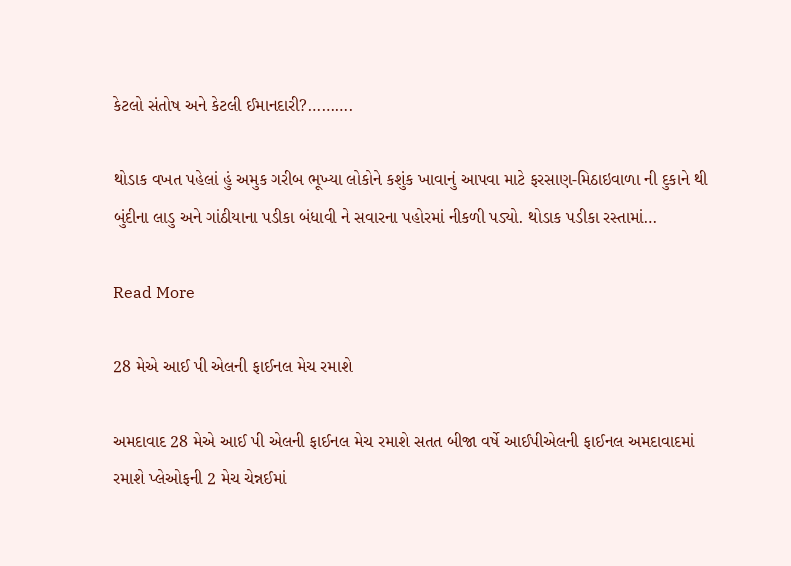કેટલો સંતોષ અને કેટલી ઈમાનદારી?……….

થોડાક વખત પહેલાં હું અમુક ગરીબ ભૂખ્યા લોકોને કશુંક ખાવાનું આપવા માટે ફરસાણ-મિઠાઇવાળા ની દુકાને થી બુંદીના લાડુ અને ગાંઠીયાના પડીકા બંધાવી ને સવારના પહોરમાં નીકળી પડ્યો. થોડાક પડીકા રસ્તામાં…

Read More

28 મેએ આઈ પી એલની ફાઈનલ મેચ રમાશે

અમદાવાદ 28 મેએ આઈ પી એલની ફાઈનલ મેચ રમાશે સતત બીજા વર્ષે આઈપીએલની ફાઈનલ અમદાવાદમાં રમાશે પ્લેઓફની 2 મેચ ચેન્નઈમાં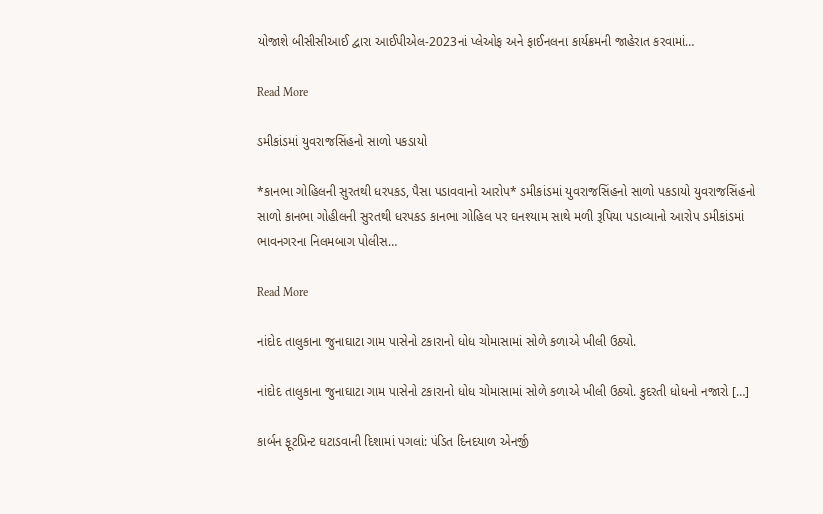યોજાશે બીસીસીઆઈ દ્વારા આઈપીએલ-2023નાં પ્લેઓફ અને ફાઈનલના કાર્યક્રમની જાહેરાત કરવામાં…

Read More

ડમીકાંડમાં યુવરાજસિંહનો સાળો પકડાયો

*કાનભા ગોહિલની સુરતથી ધરપકડ, પૈસા પડાવવાનો આરોપ* ડમીકાંડમાં યુવરાજસિંહનો સાળો પકડાયો યુવરાજસિંહનો સાળો કાનભા ગોહીલની સુરતથી ધરપકડ કાનભા ગોહિલ પર ઘનશ્યામ સાથે મળી રૂપિયા પડાવ્યાનો આરોપ ડમીકાંડમાં ભાવનગરના નિલમબાગ પોલીસ…

Read More

નાંદોદ તાલુકાના જુનાઘાટા ગામ પાસેનો ટકારાનો ધોધ ચોમાસામાં સોળે કળાએ ખીલી ઉઠ્યો.

નાંદોદ તાલુકાના જુનાઘાટા ગામ પાસેનો ટકારાનો ધોધ ચોમાસામાં સોળે કળાએ ખીલી ઉઠ્યો. કુદરતી ધોધનો નજારો […]

કાર્બન ફૂટપ્રિન્ટ ઘટાડવાની દિશામાં પગલાં: પંડિત દિનદયાળ એનર્જી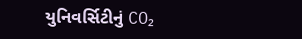યુનિવર્સિટીનું CO₂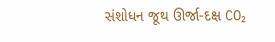સંશોધન જૂથ ઊર્જા-દક્ષ CO₂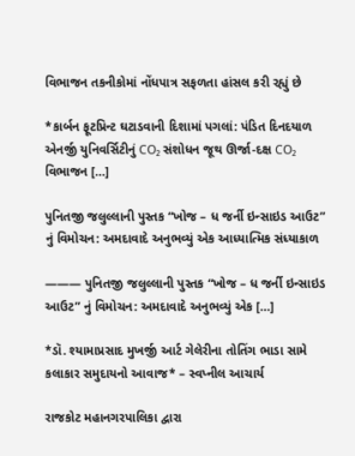વિભાજન તકનીકોમાં નોંધપાત્ર સફળતા હાંસલ કરી રહ્યું છે

*કાર્બન ફૂટપ્રિન્ટ ઘટાડવાની દિશામાં પગલાં: પંડિત દિનદયાળ એનર્જી યુનિવર્સિટીનું CO₂ સંશોધન જૂથ ઊર્જા-દક્ષ CO₂ વિભાજન […]

પુનિતજી જલુલ્લાની પુસ્તક “ખોજ – ધ જર્ની ઇન્સાઇડ આઉટ” નું વિમોચન: અમદાવાદે અનુભવ્યું એક આધ્યાત્મિક સંધ્યાકાળ

——— પુનિતજી જલુલ્લાની પુસ્તક “ખોજ – ધ જર્ની ઇન્સાઇડ આઉટ” નું વિમોચન: અમદાવાદે અનુભવ્યું એક […]

*ડૉ. શ્યામાપ્રસાદ મુખર્જી આર્ટ ગેલેરીના તોતિંગ ભાડા સામે કલાકાર સમુદાયનો આવાજ* – સ્વપ્નીલ આચાર્ય

રાજકોટ મહાનગરપાલિકા દ્વારા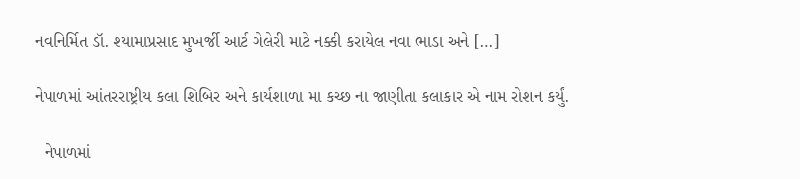નવનિર્મિત ડૉ. શ્યામાપ્રસાદ મુખર્જી આર્ટ ગેલેરી માટે નક્કી કરાયેલ નવા ભાડા અને […]

નેપાળમાં આંતરરાષ્ટ્રીય કલા શિબિર અને કાર્યશાળા મા કચ્છ ના જાણીતા કલાકાર એ નામ રોશન કર્યું.

  નેપાળમાં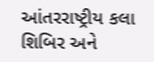આંતરરાષ્ટ્રીય કલા શિબિર અને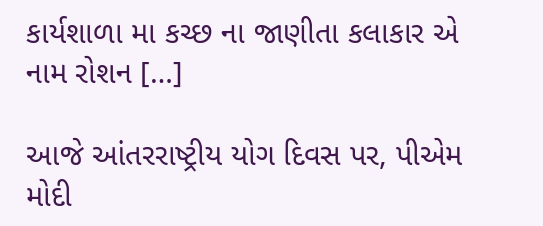કાર્યશાળા મા કચ્છ ના જાણીતા કલાકાર એ નામ રોશન […]

આજે આંતરરાષ્ટ્રીય યોગ દિવસ પર, પીએમ મોદી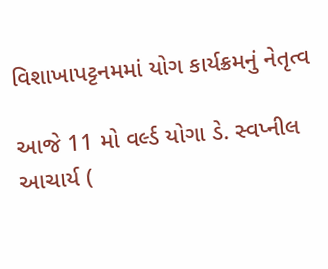વિશાખાપટ્ટનમમાં યોગ કાર્યક્રમનું નેતૃત્વ

આજે 11 મો વર્લ્ડ યોગા ડે. સ્વપ્નીલ આચાર્ય (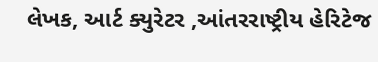લેખક, આર્ટ ક્યુરેટર ,આંતરરાષ્ટ્રીય હેરિટેજ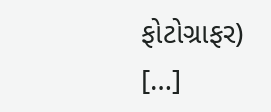ફોટોગ્રાફર) […]